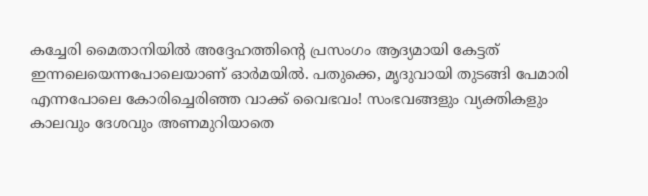കച്ചേരി മൈതാനിയിൽ അദ്ദേഹത്തിന്റെ പ്രസംഗം ആദ്യമായി കേട്ടത് ഇന്നലെയെന്നപോലെയാണ് ഓർമയിൽ. പതുക്കെ, മൃദുവായി തുടങ്ങി പേമാരി എന്നപോലെ കോരിച്ചെരിഞ്ഞ വാക്ക് വൈഭവം! സംഭവങ്ങളും വ്യക്തികളും കാലവും ദേശവും അണമുറിയാതെ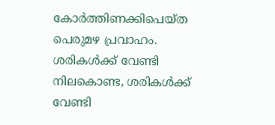കോർത്തിണക്കിപെയ്ത പെരുമഴ പ്രവാഹം.
ശരികൾക്ക് വേണ്ടി നിലകൊണ്ട, ശരികൾക്ക് വേണ്ടി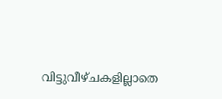വിട്ടുവീഴ്ചകളില്ലാതെ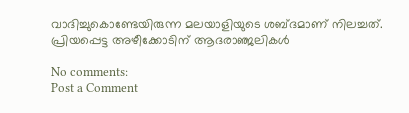വാദിച്ചുകൊണ്ടേയിരുന്ന മലയാളിയുടെ ശബ്ദമാണ് നിലച്ചത്.
പ്രിയപ്പെട്ട അഴീക്കോടിന് ആദരാഞ്ജലികൾ

No comments:
Post a Comment